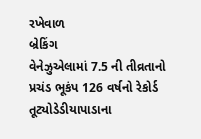રખેવાળ
બ્રેકિંગ
વેનેઝુએલામાં 7.5 ની તીવ્રતાનો પ્રચંડ ભૂકંપ 126 વર્ષનો રેકોર્ડ તૂટ્યોડેડીયાપાડાના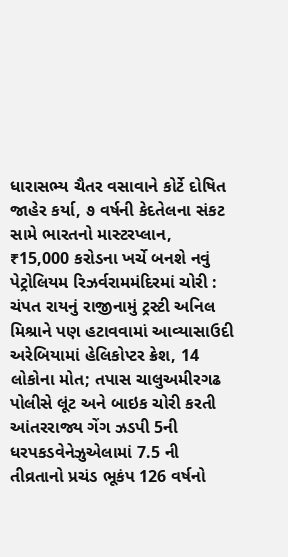ધારાસભ્ય ચૈતર વસાવાને કોર્ટે દોષિત જાહેર કર્યા, ૭ વર્ષની કેદતેલના સંકટ સામે ભારતનો માસ્ટરપ્લાન, ₹15,000 કરોડના ખર્ચે બનશે નવું પેટ્રોલિયમ રિઝર્વરામમંદિરમાં ચોરી : ચંપત રાયનું રાજીનામું ટ્રસ્ટી અનિલ મિશ્રાને પણ હટાવવામાં આવ્યાસાઉદી અરેબિયામાં હેલિકોપ્ટર ક્રેશ, 14 લોકોના મોત; તપાસ ચાલુઅમીરગઢ પોલીસે લૂંટ અને બાઇક ચોરી કરતી આંતરરાજ્ય ગેંગ ઝડપી 5ની ધરપકડવેનેઝુએલામાં 7.5 ની તીવ્રતાનો પ્રચંડ ભૂકંપ 126 વર્ષનો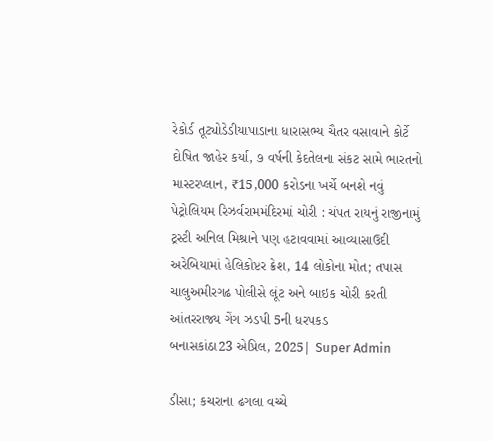રેકોર્ડ તૂટ્યોડેડીયાપાડાના ધારાસભ્ય ચૈતર વસાવાને કોર્ટે દોષિત જાહેર કર્યા, ૭ વર્ષની કેદતેલના સંકટ સામે ભારતનો માસ્ટરપ્લાન, ₹15,000 કરોડના ખર્ચે બનશે નવું પેટ્રોલિયમ રિઝર્વરામમંદિરમાં ચોરી : ચંપત રાયનું રાજીનામું ટ્રસ્ટી અનિલ મિશ્રાને પણ હટાવવામાં આવ્યાસાઉદી અરેબિયામાં હેલિકોપ્ટર ક્રેશ, 14 લોકોના મોત; તપાસ ચાલુઅમીરગઢ પોલીસે લૂંટ અને બાઇક ચોરી કરતી આંતરરાજ્ય ગેંગ ઝડપી 5ની ધરપકડ
બનાસકાંઠા23 એપ્રિલ, 2025| Super Admin

ડીસા; કચરાના ઢગલા વચ્ચે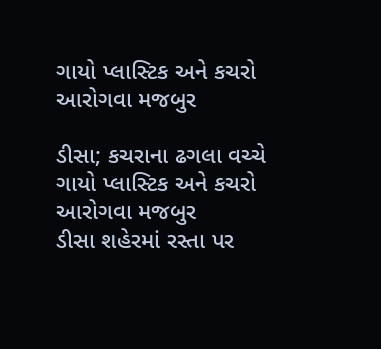ગાયો પ્લાસ્ટિક અને કચરો આરોગવા મજબુર

ડીસા; કચરાના ઢગલા વચ્ચે ગાયો પ્લાસ્ટિક અને કચરો આરોગવા મજબુર
ડીસા શહેરમાં રસ્તા પર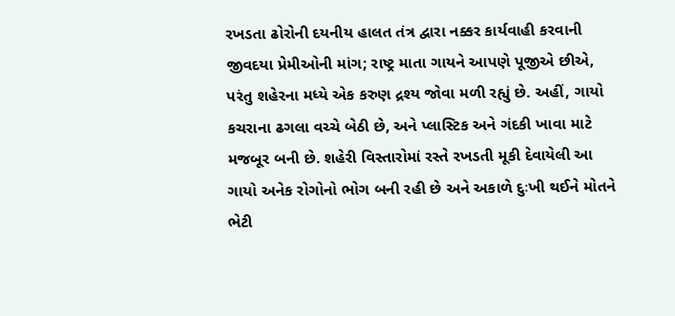રખડતા ઢોરોની દયનીય હાલત તંત્ર દ્વારા નક્કર કાર્યવાહી કરવાની જીવદયા પ્રેમીઓની માંગ; રાષ્ટ્ર માતા ગાયને આપણે પૂજીએ છીએ, પરંતુ શહેરના મધ્યે એક કરુણ દ્રશ્ય જોવા મળી રહ્યું છે. અહીં, ગાયો કચરાના ઢગલા વચ્ચે બેઠી છે, અને પ્લાસ્ટિક અને ગંદકી ખાવા માટે મજબૂર બની છે. શહેરી વિસ્તારોમાં રસ્તે રખડતી મૂકી દેવાયેલી આ ગાયો અનેક રોગોનો ભોગ બની રહી છે અને અકાળે દુઃખી થઈને મોતને ભેટી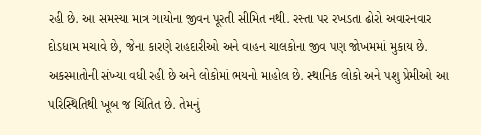રહી છે. આ સમસ્યા માત્ર ગાયોના જીવન પૂરતી સીમિત નથી. રસ્તા પર રખડતા ઢોરો અવારનવાર દોડધામ મચાવે છે, જેના કારણે રાહદારીઓ અને વાહન ચાલકોના જીવ પણ જોખમમાં મુકાય છે. અકસ્માતોની સંખ્યા વધી રહી છે અને લોકોમાં ભયનો માહોલ છે. સ્થાનિક લોકો અને પશુ પ્રેમીઓ આ પરિસ્થિતિથી ખૂબ જ ચિંતિત છે. તેમનું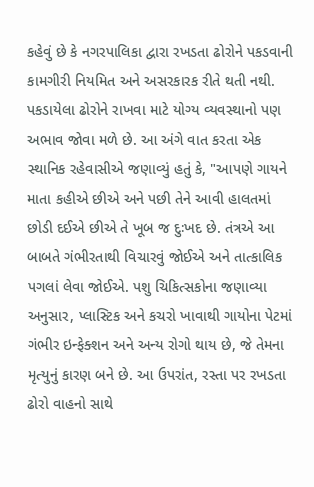કહેવું છે કે નગરપાલિકા દ્વારા રખડતા ઢોરોને પકડવાની કામગીરી નિયમિત અને અસરકારક રીતે થતી નથી. પકડાયેલા ઢોરોને રાખવા માટે યોગ્ય વ્યવસ્થાનો પણ અભાવ જોવા મળે છે. આ અંગે વાત કરતા એક સ્થાનિક રહેવાસીએ જણાવ્યું હતું કે, "આપણે ગાયને માતા કહીએ છીએ અને પછી તેને આવી હાલતમાં છોડી દઈએ છીએ તે ખૂબ જ દુઃખદ છે. તંત્રએ આ બાબતે ગંભીરતાથી વિચારવું જોઈએ અને તાત્કાલિક પગલાં લેવા જોઈએ. પશુ ચિકિત્સકોના જણાવ્યા અનુસાર, પ્લાસ્ટિક અને કચરો ખાવાથી ગાયોના પેટમાં ગંભીર ઇન્ફેક્શન અને અન્ય રોગો થાય છે, જે તેમના મૃત્યુનું કારણ બને છે. આ ઉપરાંત, રસ્તા પર રખડતા ઢોરો વાહનો સાથે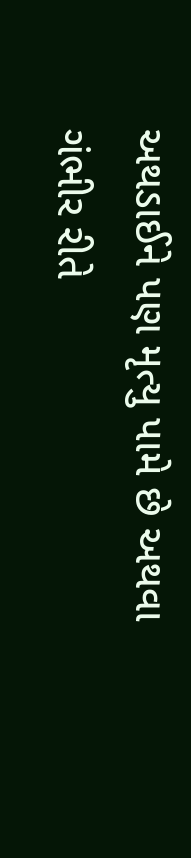અથડાઈને પણ મૃત્યુ પામે છે અથવા ગંભીર રીતે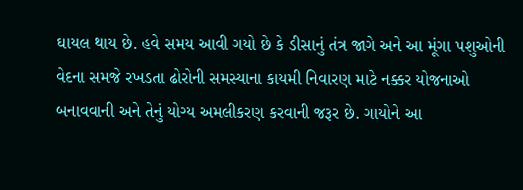ઘાયલ થાય છે. હવે સમય આવી ગયો છે કે ડીસાનું તંત્ર જાગે અને આ મૂંગા પશુઓની વેદના સમજે રખડતા ઢોરોની સમસ્યાના કાયમી નિવારણ માટે નક્કર યોજનાઓ બનાવવાની અને તેનું યોગ્ય અમલીકરણ કરવાની જરૂર છે. ગાયોને આ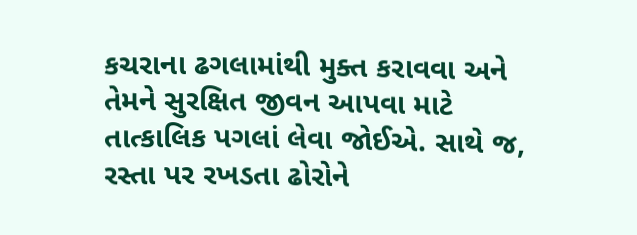કચરાના ઢગલામાંથી મુક્ત કરાવવા અને તેમને સુરક્ષિત જીવન આપવા માટે તાત્કાલિક પગલાં લેવા જોઈએ. સાથે જ, રસ્તા પર રખડતા ઢોરોને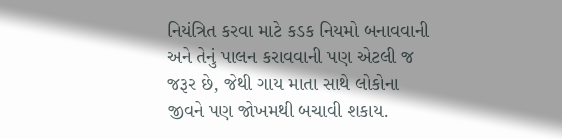નિયંત્રિત કરવા માટે કડક નિયમો બનાવવાની અને તેનું પાલન કરાવવાની પણ એટલી જ જરૂર છે, જેથી ગાય માતા સાથે લોકોના જીવને પણ જોખમથી બચાવી શકાય.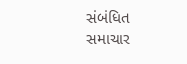સંબંધિત સમાચાર